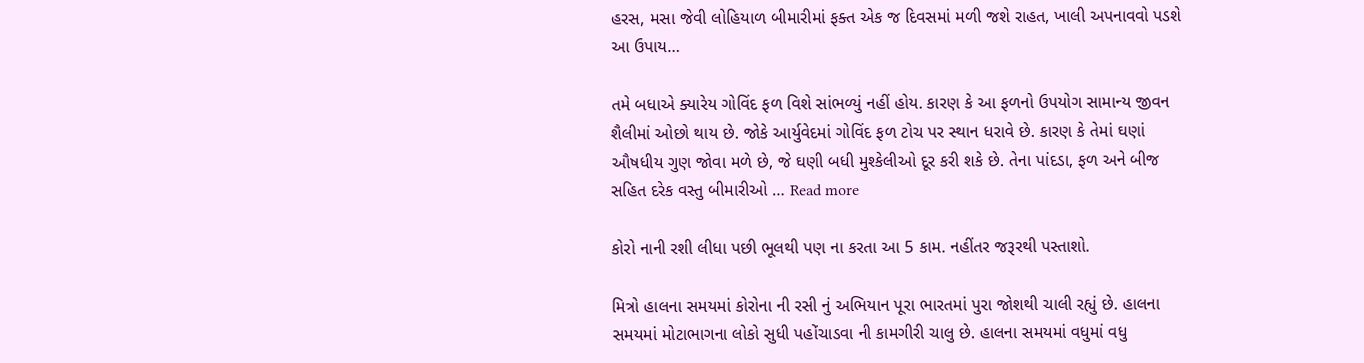હરસ, મસા જેવી લોહિયાળ બીમારીમાં ફક્ત એક જ દિવસમાં મળી જશે રાહત, ખાલી અપનાવવો પડશે આ ઉપાય…

તમે બધાએ ક્યારેય ગોવિંદ ફળ વિશે સાંભળ્યું નહીં હોય. કારણ કે આ ફળનો ઉપયોગ સામાન્ય જીવન શૈલીમાં ઓછો થાય છે. જોકે આર્યુવેદમાં ગોવિંદ ફળ ટોચ પર સ્થાન ધરાવે છે. કારણ કે તેમાં ઘણાં ઔષધીય ગુણ જોવા મળે છે, જે ઘણી બધી મુશ્કેલીઓ દૂર કરી શકે છે. તેના પાંદડા, ફળ અને બીજ સહિત દરેક વસ્તુ બીમારીઓ … Read more

કોરો નાની રશી લીધા પછી ભૂલથી પણ ના કરતા આ 5 કામ. નહીંતર જરૂરથી પસ્તાશો.

મિત્રો હાલના સમયમાં કોરોના ની રસી નું અભિયાન પૂરા ભારતમાં પુરા જોશથી ચાલી રહ્યું છે. હાલના સમયમાં મોટાભાગના લોકો સુધી પહોંચાડવા ની કામગીરી ચાલુ છે. હાલના સમયમાં વધુમાં વધુ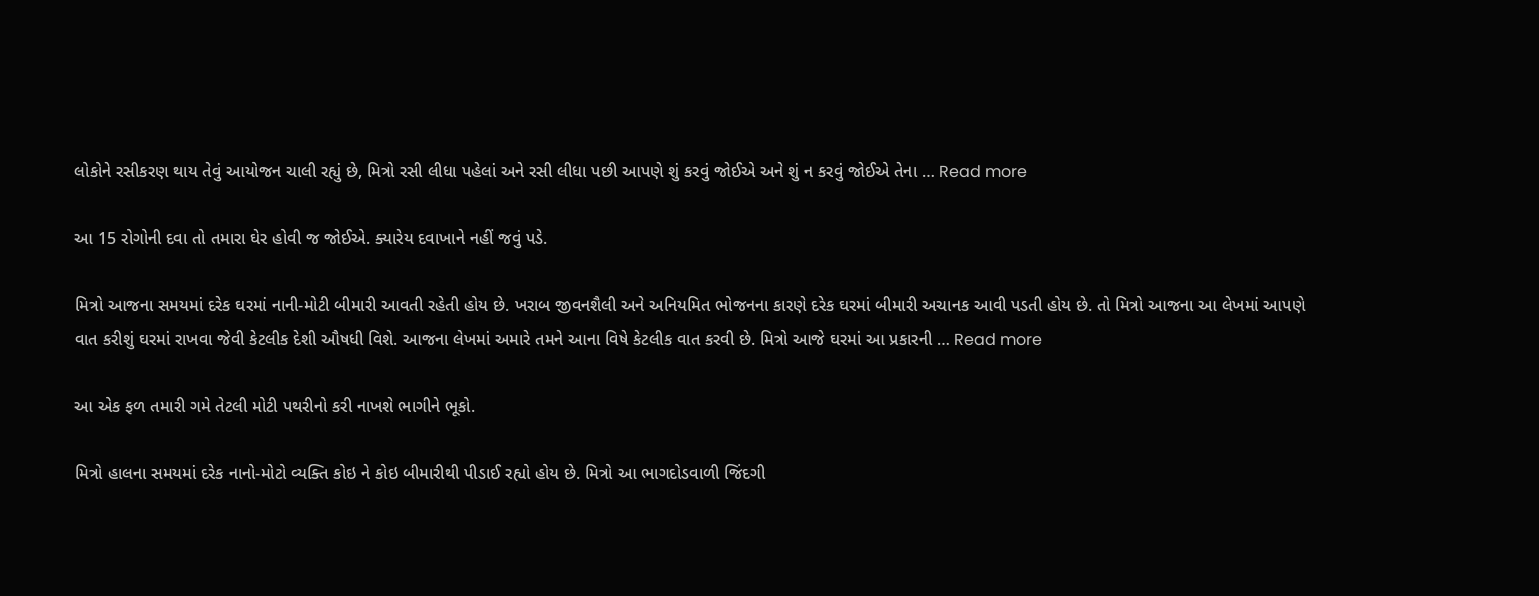લોકોને રસીકરણ થાય તેવું આયોજન ચાલી રહ્યું છે, મિત્રો રસી લીધા પહેલાં અને રસી લીધા પછી આપણે શું કરવું જોઈએ અને શું ન કરવું જોઈએ તેના … Read more

આ 15 રોગોની દવા તો તમારા ઘેર હોવી જ જોઈએ. ક્યારેય દવાખાને નહીં જવું પડે.

મિત્રો આજના સમયમાં દરેક ઘરમાં નાની-મોટી બીમારી આવતી રહેતી હોય છે. ખરાબ જીવનશૈલી અને અનિયમિત ભોજનના કારણે દરેક ઘરમાં બીમારી અચાનક આવી પડતી હોય છે. તો મિત્રો આજના આ લેખમાં આપણે વાત કરીશું ઘરમાં રાખવા જેવી કેટલીક દેશી ઔષધી વિશે. આજના લેખમાં અમારે તમને આના વિષે કેટલીક વાત કરવી છે. મિત્રો આજે ઘરમાં આ પ્રકારની … Read more

આ એક ફળ તમારી ગમે તેટલી મોટી પથરીનો કરી નાખશે ભાગીને ભૂકો.

મિત્રો હાલના સમયમાં દરેક નાનો-મોટો વ્યક્તિ કોઇ ને કોઇ બીમારીથી પીડાઈ રહ્યો હોય છે. મિત્રો આ ભાગદોડવાળી જિંદગી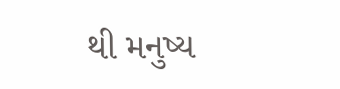થી મનુષ્ય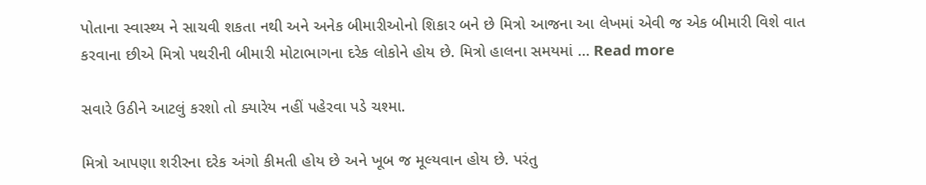પોતાના સ્વાસ્થ્ય ને સાચવી શકતા નથી અને અનેક બીમારીઓનો શિકાર બને છે મિત્રો આજના આ લેખમાં એવી જ એક બીમારી વિશે વાત કરવાના છીએ મિત્રો પથરીની બીમારી મોટાભાગના દરેક લોકોને હોય છે. મિત્રો હાલના સમયમાં … Read more

સવારે ઉઠીને આટલું કરશો તો ક્યારેય નહીં પહેરવા પડે ચશ્મા.

મિત્રો આપણા શરીરના દરેક અંગો કીમતી હોય છે અને ખૂબ જ મૂલ્યવાન હોય છે. પરંતુ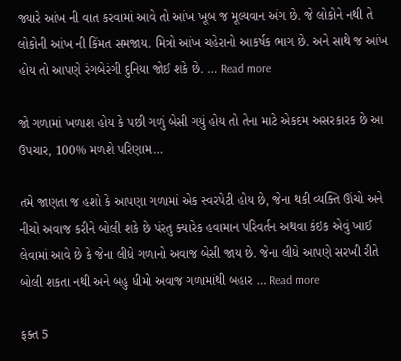જ્યારે આંખ ની વાત કરવામાં આવે તો આંખ ખૂબ જ મૂલ્યવાન અંગ છે. જે લોકોને નથી તે લોકોની આંખ ની કિંમત સમજાય. મિત્રો આંખ ચહેરાનો આકર્ષક ભાગ છે. અને સાથે જ આંખ હોય તો આપણે રંગબેરંગી દુનિયા જોઈ શકે છે. … Read more

જો ગળામાં ખળાશ હોય કે પછી ગળું બેસી ગયું હોય તો તેના માટે એકદમ અસરકારક છે આ ઉપચાર, 100% મળશે પરિણામ…

તમે જાણતા જ હશો કે આપણા ગળામાં એક સ્વરપેટી હોય છે, જેના થકી વ્યક્તિ ઊંચો અને નીચો અવાજ કરીને બોલી શકે છે પંરતુ ક્યારેક હવામાન પરિવર્તન અથવા કંઇક એવું ખાઈ લેવામાં આવે છે કે જેના લીધે ગળાનો અવાજ બેસી જાય છે. જેના લીધે આપણે સરખી રીતે બોલી શકતા નથી અને બહુ ધીમો અવાજ ગળામાંથી બહાર … Read more

ફક્ત 5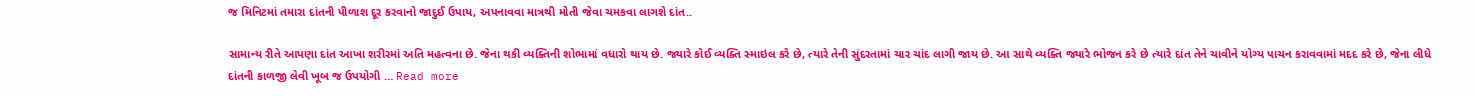જ મિનિટમાં તમારા દાંતની પીળાશ દૂર કરવાનો જાદુઈ ઉપાય, અપનાવવા માત્રથી મોતી જેવા ચમકવા લાગશે દાંત..

સામાન્ય રીતે આપણા દાંત આખા શરીરમાં અતિ મહત્વના છે. જેના થકી વ્યક્તિની શોભામાં વધારો થાય છે. જ્યારે કોઈ વ્યક્તિ સ્માઇલ કરે છે, ત્યારે તેની સુંદરતામાં ચાર ચાંદ લાગી જાય છે. આ સાથે વ્યક્તિ જ્યારે ભોજન કરે છે ત્યારે દાંત તેને ચાવીને યોગ્ય પાચન કરાવવામાં મદદ કરે છે, જેના લીધે દાંતની કાળજી લેવી ખૂબ જ ઉપયોગી … Read more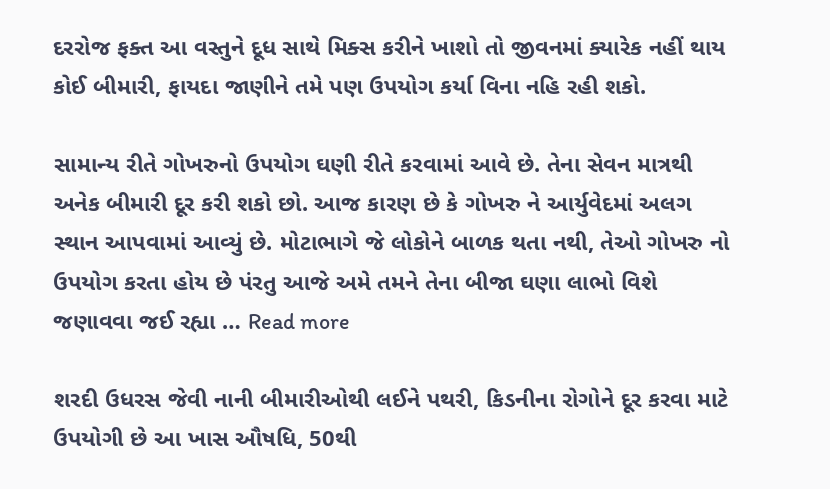દરરોજ ફક્ત આ વસ્તુને દૂધ સાથે મિક્સ કરીને ખાશો તો જીવનમાં ક્યારેક નહીં થાય કોઈ બીમારી, ફાયદા જાણીને તમે પણ ઉપયોગ કર્યા વિના નહિ રહી શકો.

સામાન્ય રીતે ગોખરુનો ઉપયોગ ઘણી રીતે કરવામાં આવે છે. તેના સેવન માત્રથી અનેક બીમારી દૂર કરી શકો છો. આજ કારણ છે કે ગોખરુ ને આર્યુવેદમાં અલગ સ્થાન આપવામાં આવ્યું છે. મોટાભાગે જે લોકોને બાળક થતા નથી, તેઓ ગોખરુ નો ઉપયોગ કરતા હોય છે પંરતુ આજે અમે તમને તેના બીજા ઘણા લાભો વિશે જણાવવા જઈ રહ્યા … Read more

શરદી ઉધરસ જેવી નાની બીમારીઓથી લઈને પથરી, કિડનીના રોગોને દૂર કરવા માટે ઉપયોગી છે આ ખાસ ઔષધિ, 50થી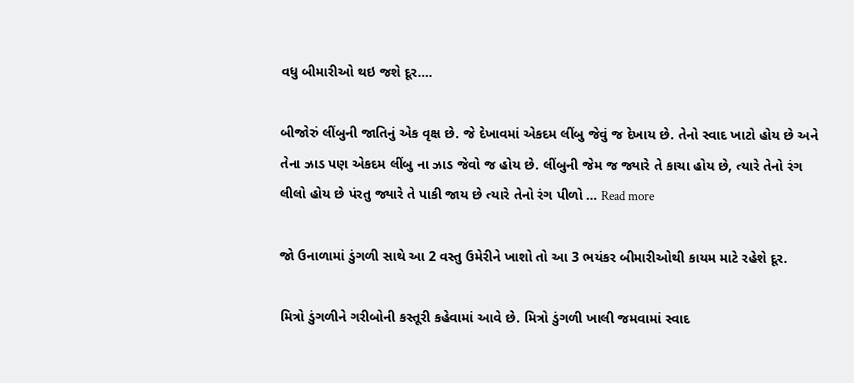વધુ બીમારીઓ થઇ જશે દૂર….

બીજોરું લીંબુની જાતિનું એક વૃક્ષ છે. જે દેખાવમાં એકદમ લીંબુ જેવું જ દેખાય છે. તેનો સ્વાદ ખાટો હોય છે અને તેના ઝાડ પણ એકદમ લીંબુ ના ઝાડ જેવો જ હોય છે. લીંબુની જેમ જ જ્યારે તે કાચા હોય છે, ત્યારે તેનો રંગ લીલો હોય છે પંરતુ જ્યારે તે પાકી જાય છે ત્યારે તેનો રંગ પીળો … Read more

જો ઉનાળામાં ડુંગળી સાથે આ 2 વસ્તુ ઉમેરીને ખાશો તો આ 3 ભયંકર બીમારીઓથી કાયમ માટે રહેશે દૂર.

મિત્રો ડુંગળીને ગરીબોની કસ્તૂરી કહેવામાં આવે છે. મિત્રો ડુંગળી ખાલી જમવામાં સ્વાદ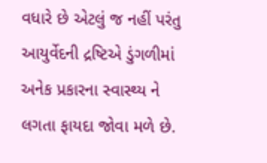વધારે છે એટલું જ નહીં પરંતુ આયુર્વેદની દ્રષ્ટિએ ડુંગળીમાં અનેક પ્રકારના સ્વાસ્થ્ય ને લગતા ફાયદા જોવા મળે છે.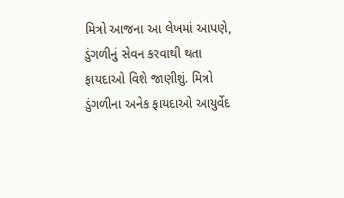મિત્રો આજના આ લેખમાં આપણે, ડુંગળીનું સેવન કરવાથી થતા ફાયદાઓ વિશે જાણીશું. મિત્રો ડુંગળીના અનેક ફાયદાઓ આયુર્વેદ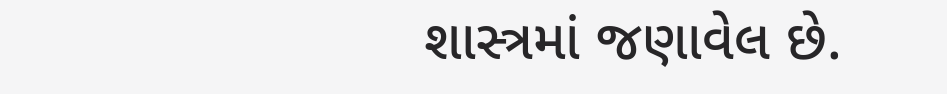શાસ્ત્રમાં જણાવેલ છે.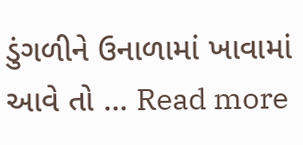ડુંગળીને ઉનાળામાં ખાવામાં આવે તો … Read more